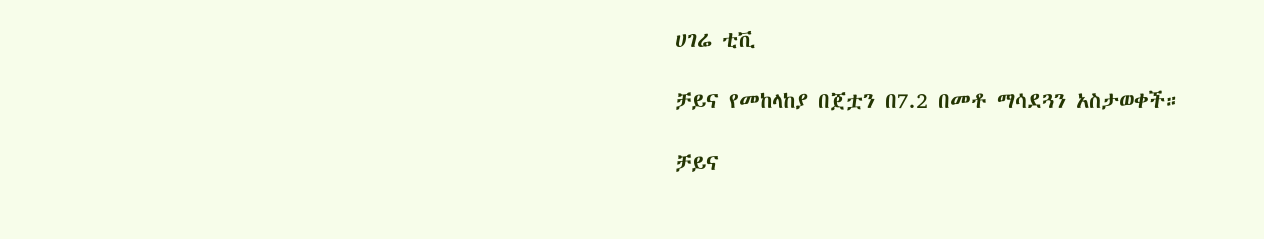ሀገሬ ቲቪ

ቻይና የመከላከያ በጀቷን በ7.2 በመቶ ማሳደጓን አስታወቀች።

ቻይና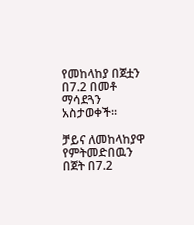የመከላከያ በጀቷን በ7.2 በመቶ ማሳደጓን አስታወቀች።

ቻይና ለመከላከያዋ የምትመድበዉን በጀት በ7.2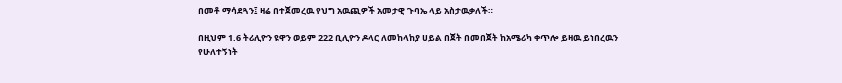በመቶ ማሳደጓን፤ ዛሬ በተጀመረዉ የህግ አዉጪዎች አመታዊ ጉባኤ ላይ አስታዉቃለች።

በዚህም 1.6 ትሪሊዮን ዩዋን ወይም 222 ቢሊዮን ዶላር ለመከላከያ ሀይል በጀት በመበጀት ከአሜሪካ ቀጥሎ ይዛዉ ይነበረዉን የሁለተኝነት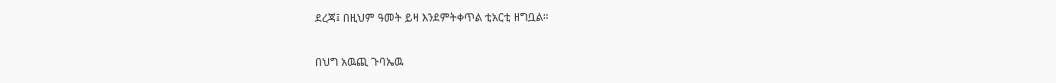ደረጃ፤ በዚህም ዓመት ይዛ እንደምትቀጥል ቲአርቲ ዘግቧል።

በህግ አዉጪ ጉባኤዉ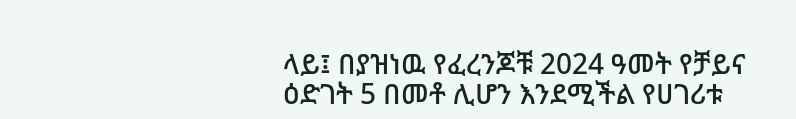ላይ፤ በያዝነዉ የፈረንጆቹ 2024 ዓመት የቻይና ዕድገት 5 በመቶ ሊሆን እንደሚችል የሀገሪቱ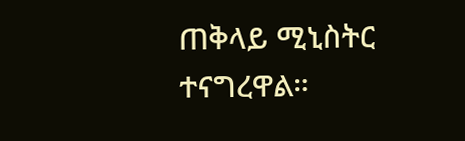ጠቅላይ ሚኒስትር ተናግረዋል።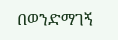በወንድማገኝ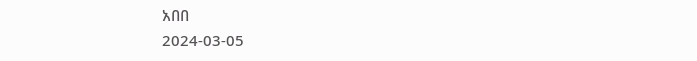አበበ
2024-03-05